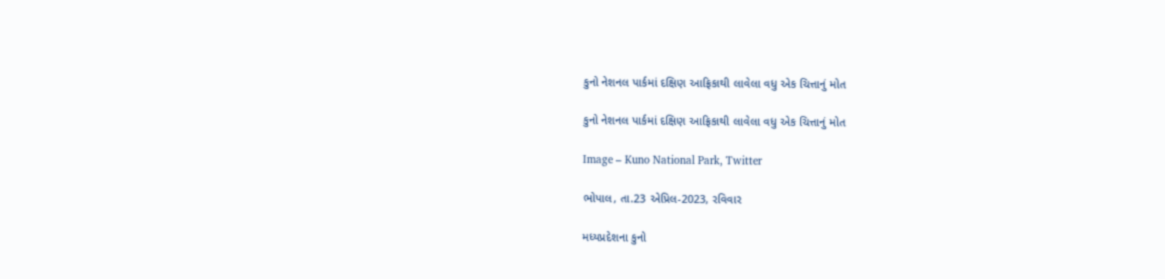કુનો નેશનલ પાર્કમાં દક્ષિણ આફ્રિકાથી લાવેલા વધુ એક ચિત્તાનું મોત

કુનો નેશનલ પાર્કમાં દક્ષિણ આફ્રિકાથી લાવેલા વધુ એક ચિત્તાનું મોત

Image – Kuno National Park, Twitter

ભોપાલ, તા.23 એપ્રિલ-2023, રવિવાર

મધ્યપ્રદેશના કુનો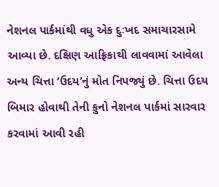નેશનલ પાર્કમાંથી વધુ એક દુઃખદ સમાચારસામે આવ્યા છે. દક્ષિણ આફ્રિકાથી લાવવામાં આવેલા અન્ય ચિત્તા ‘ઉદય’નું મોત નિપજ્યું છે. ચિત્તા ઉદય બિમાર હોવાથી તેની કુનો નેશનલ પાર્કમાં સારવાર કરવામાં આવી રહી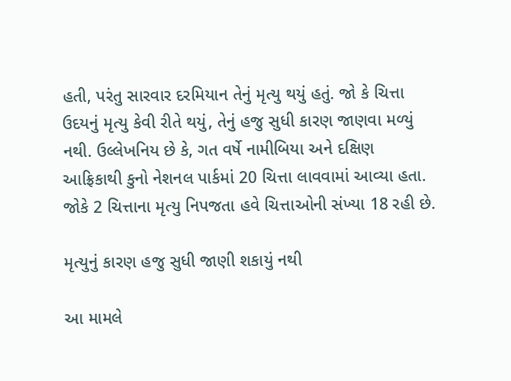હતી, પરંતુ સારવાર દરમિયાન તેનું મૃત્યુ થયું હતું. જો કે ચિત્તા ઉદયનું મૃત્યુ કેવી રીતે થયું, તેનું હજુ સુધી કારણ જાણવા મળ્યું નથી. ઉલ્લેખનિય છે કે, ગત વર્ષે નામીબિયા અને દક્ષિણ આફ્રિકાથી કુનો નેશનલ પાર્કમાં 20 ચિત્તા લાવવામાં આવ્યા હતા. જોકે 2 ચિત્તાના મૃત્યુ નિપજતા હવે ચિત્તાઓની સંખ્યા 18 રહી છે.

મૃત્યુનું કારણ હજુ સુધી જાણી શકાયું નથી

આ મામલે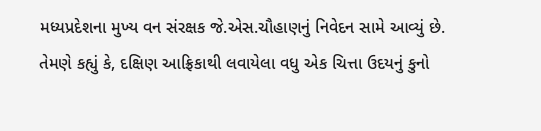મધ્યપ્રદેશના મુખ્ય વન સંરક્ષક જે.એસ.ચૌહાણનું નિવેદન સામે આવ્યું છે. તેમણે કહ્યું કે, દક્ષિણ આફ્રિકાથી લવાયેલા વધુ એક ચિત્તા ઉદયનું કુનો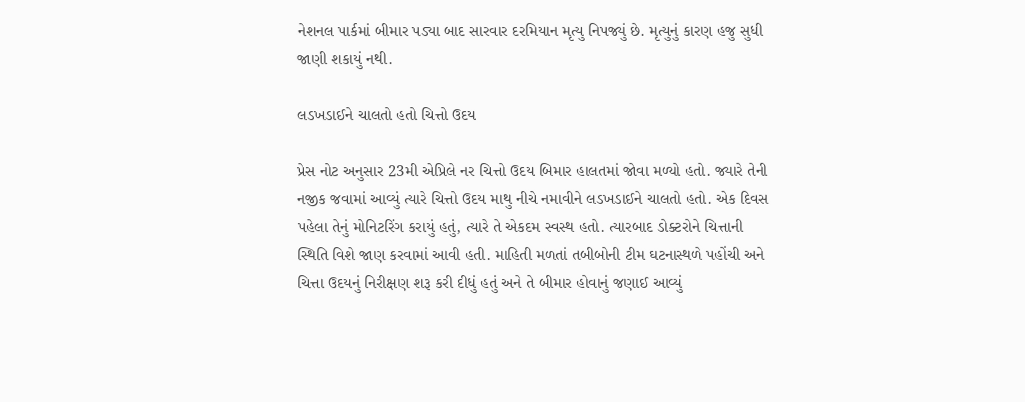નેશનલ પાર્કમાં બીમાર પડ્યા બાદ સારવાર દરમિયાન મૃત્યુ નિપજ્યું છે. મૃત્યુનું કારણ હજુ સુધી જાણી શકાયું નથી.

લડખડાઈને ચાલતો હતો ચિત્તો ઉદય

પ્રેસ નોટ અનુસાર 23મી એપ્રિલે નર ચિત્તો ઉદય બિમાર હાલતમાં જોવા મળ્યો હતો. જ્યારે તેની નજીક જવામાં આવ્યું ત્યારે ચિત્તો ઉદય માથુ નીચે નમાવીને લડખડાઈને ચાલતો હતો. એક દિવસ પહેલા તેનું મોનિટરિંગ કરાયું હતું, ત્યારે તે એકદમ સ્વસ્થ હતો. ત્યારબાદ ડોક્ટરોને ચિત્તાની સ્થિતિ વિશે જાણ કરવામાં આવી હતી. માહિતી મળતાં તબીબોની ટીમ ઘટનાસ્થળે પહોંચી અને ચિત્તા ઉદયનું નિરીક્ષણ શરૂ કરી દીધું હતું અને તે બીમાર હોવાનું જણાઈ આવ્યું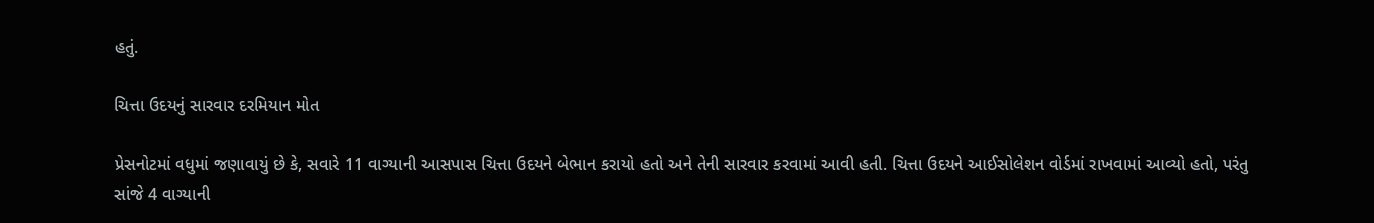હતું.

ચિત્તા ઉદયનું સારવાર દરમિયાન મોત

પ્રેસનોટમાં વધુમાં જણાવાયું છે કે, સવારે 11 વાગ્યાની આસપાસ ચિત્તા ઉદયને બેભાન કરાયો હતો અને તેની સારવાર કરવામાં આવી હતી. ચિત્તા ઉદયને આઈસોલેશન વોર્ડમાં રાખવામાં આવ્યો હતો, પરંતુ સાંજે 4 વાગ્યાની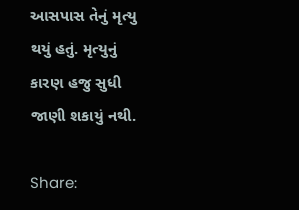આસપાસ તેનું મૃત્યુ થયું હતું. મૃત્યુનું કારણ હજુ સુધી જાણી શકાયું નથી.

Share: